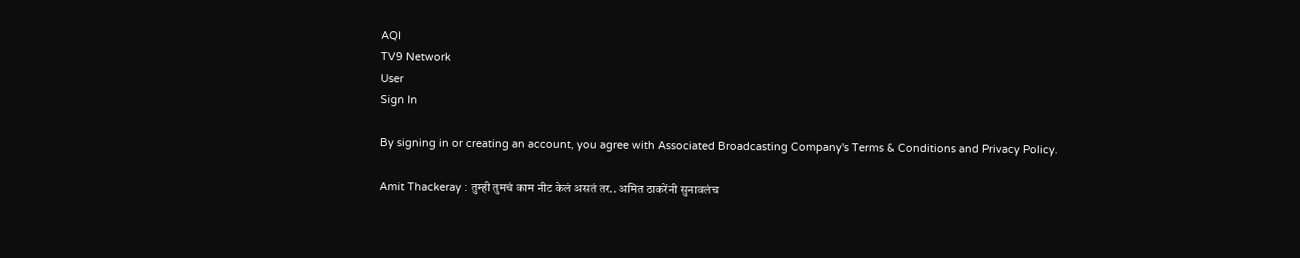AQI
TV9 Network
User
Sign In

By signing in or creating an account, you agree with Associated Broadcasting Company's Terms & Conditions and Privacy Policy.

Amit Thackeray : तुम्ही तुमचं काम नीट केलं असतं तर.. अमित ठाकरेंनी सुनावलंच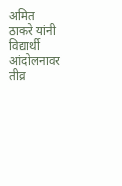अमित ठाकरे यांनी विद्यार्थी आंदोलनावर तीव्र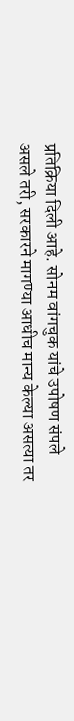प्रतिक्रिया दिली आहे. सोनम वांगचुक यांचे उपोषण संपले असले तरी, सरकारने मागण्या आधीच मान्य केल्या असत्या तर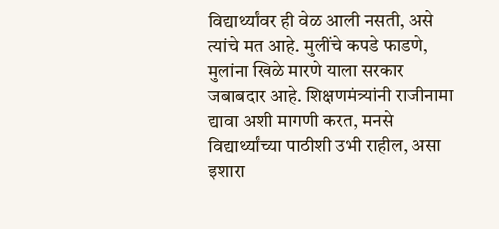विद्यार्थ्यांवर ही वेळ आली नसती, असे त्यांचे मत आहे. मुलींचे कपडे फाडणे, मुलांना खिळे मारणे याला सरकार जबाबदार आहे. शिक्षणमंत्र्यांनी राजीनामा द्यावा अशी मागणी करत, मनसे विद्यार्थ्यांच्या पाठीशी उभी राहील, असा इशारा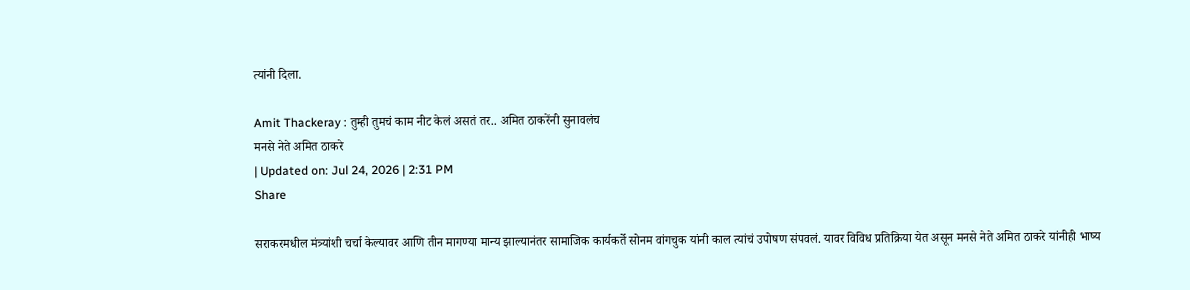त्यांनी दिला.

Amit Thackeray : तुम्ही तुमचं काम नीट केलं असतं तर.. अमित ठाकरेंनी सुनावलंच
मनसे नेते अमित ठाकरे
| Updated on: Jul 24, 2026 | 2:31 PM
Share

सराकरमधील मंत्र्यांशी चर्चा केल्यावर आणि तीन मागण्या मान्य झाल्यानंतर सामाजिक कार्यकर्ते सोनम वांगचुक यांनी काल त्यांचं उपोषण संपवलं. यावर विविध प्रतिक्रिया येत असून मनसे नेते अमित ठाकरे यांनीही भाष्य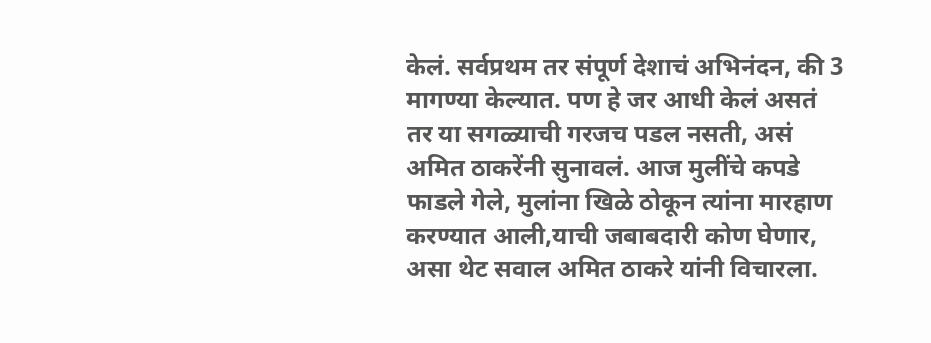केलं. सर्वप्रथम तर संपूर्ण देशाचं अभिनंदन, की 3 मागण्या केल्यात. पण हे जर आधी केलं असतं तर या सगळ्याची गरजच पडल नसती, असं अमित ठाकरेंनी सुनावलं. आज मुलींचे कपडे फाडले गेले, मुलांना खिळे ठोकून त्यांना मारहाण करण्यात आली,याची जबाबदारी कोण घेणार, असा थेट सवाल अमित ठाकरे यांनी विचारला.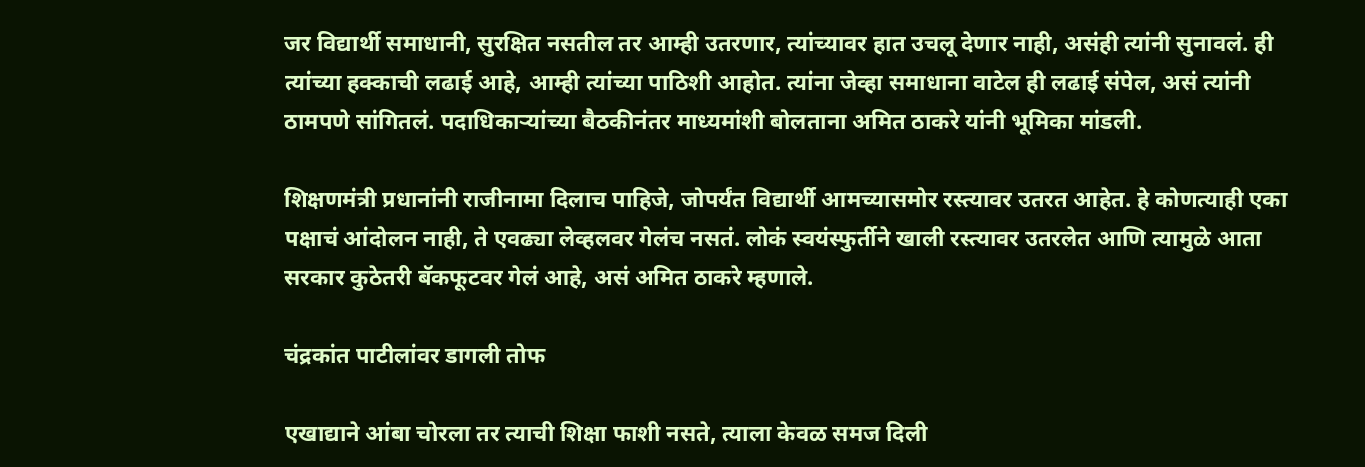जर विद्यार्थी समाधानी, सुरक्षित नसतील तर आम्ही उतरणार, त्यांच्यावर हात उचलू देणार नाही, असंही त्यांनी सुनावलं. ही त्यांच्या हक्काची लढाई आहे, आम्ही त्यांच्या पाठिशी आहोत. त्यांना जेव्हा समाधाना वाटेल ही लढाई संपेल, असं त्यांनी ठामपणे सांगितलं. पदाधिकाऱ्यांच्या बैठकीनंतर माध्यमांशी बोलताना अमित ठाकरे यांनी भूमिका मांडली.

शिक्षणमंत्री प्रधानांनी राजीनामा दिलाच पाहिजे, जोपर्यंत विद्यार्थी आमच्यासमोर रस्त्यावर उतरत आहेत. हे कोणत्याही एका पक्षाचं आंदोलन नाही, ते एवढ्या लेव्हलवर गेलंच नसतं. लोकं स्वयंस्फुर्तीने खाली रस्त्यावर उतरलेत आणि त्यामुळे आता सरकार कुठेतरी बॅकफूटवर गेलं आहे, असं अमित ठाकरे म्हणाले.

चंद्रकांत पाटीलांवर डागली तोफ

एखाद्याने आंबा चोरला तर त्याची शिक्षा फाशी नसते, त्याला केवळ समज दिली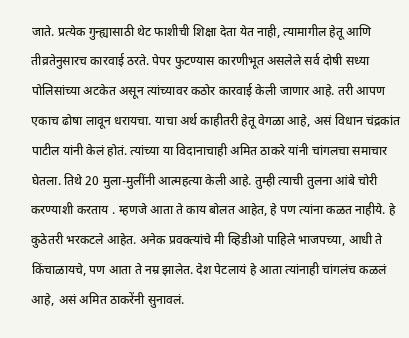जाते. प्रत्येक गुन्ह्यासाठी थेट फाशीची शिक्षा देता येत नाही, त्यामागील हेतू आणि तीव्रतेनुसारच कारवाई ठरते. पेपर फुटण्यास कारणीभूत असलेले सर्व दोषी सध्या पोलिसांच्या अटकेत असून त्यांच्यावर कठोर कारवाई केली जाणार आहे. तरी आपण एकाच ढोषा लावून धरायचा. याचा अर्थ काहीतरी हेतू वेगळा आहे, असं विधान चंद्रकांत पाटील यांनी केलं होतं. त्यांच्या या विदानाचाही अमित ठाकरे यांनी चांगलचा समाचार घेतला. तिथे 20 मुला-मुलींनी आत्महत्या केली आहे. तुम्ही त्याची तुलना आंबे चोरी करण्याशी करताय . म्हणजे आता ते काय बोलत आहेत, हे पण त्यांना कळत नाहीये. हे कुठेतरी भरकटले आहेत. अनेक प्रवक्त्यांचे मी व्हिडीओ पाहिले भाजपच्या, आधी ते किंचाळायचे, पण आता ते नम्र झालेत. देश पेटलायं हे आता त्यांनाही चांगलंच कळलं आहे, असं अमित ठाकरेंनी सुनावलं.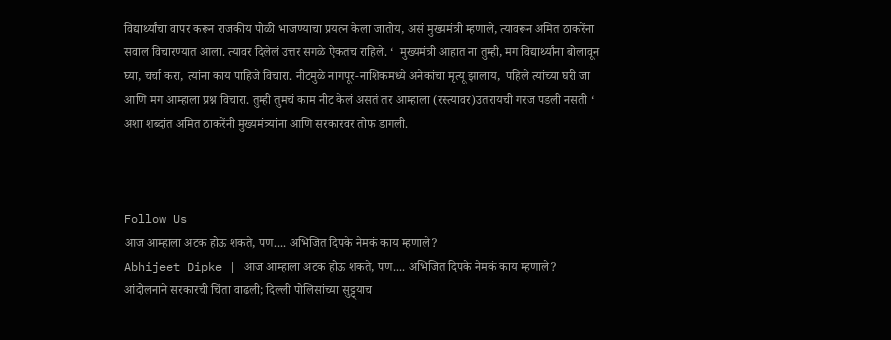विद्यार्थ्यांचा वापर करून राजकीय पोळी भाजण्याचा प्रयत्न केला जातोय, असं मुख्यमंत्री म्हणाले, त्यावरून अमित ठाकरेंना सवाल विचारण्यात आला. त्यावर दिलेलं उत्तर सगळे ऐकतच राहिले. ‘  मुख्यमंत्री आहात ना तुम्ही, मग विद्यार्थ्यांना बोलावून घ्या, चर्चा करा, त्यांना काय पाहिजे विचारा. नीटमुळे नागपूर-नाशिकमध्ये अनेकांचा मृत्यू झालाय,  पहिले त्यांच्या घरी जा आणि मग आम्हाला प्रश्न विचारा. तुम्ही तुमचं काम नीट केलं असतं तर आम्हाला (रस्त्यावर)उतरायची गरज पडली नसती ‘ अशा शब्दांत अमित ठाकरेंनी मुख्यमंत्र्यांना आणि सरकारवर तोफ डागली.



Follow Us
आज आम्हाला अटक होऊ शकते, पण.... अभिजित दिपके नेमकं काय म्हणाले?
Abhijeet Dipke | आज आम्हाला अटक होऊ शकते, पण.... अभिजित दिपके नेमकं काय म्हणाले?
आंदोलनाने सरकारची चिंता वाढली; दिल्ली पोलिसांच्या सुट्ट्याच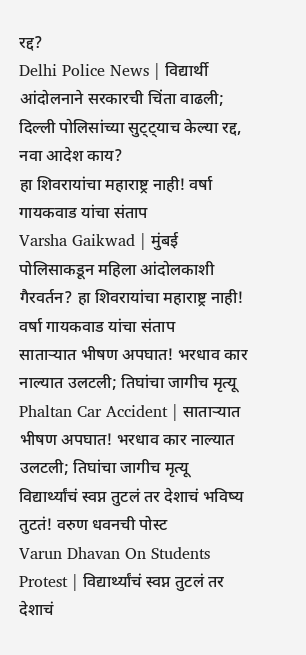रद्द?
Delhi Police News | विद्यार्थी आंदोलनाने सरकारची चिंता वाढली; दिल्ली पोलिसांच्या सुट्ट्याच केल्या रद्द, नवा आदेश काय?
हा शिवरायांचा महाराष्ट्र नाही! वर्षा गायकवाड यांचा संताप
Varsha Gaikwad | मुंबई पोलिसाकडून महिला आंदोलकाशी गैरवर्तन? हा शिवरायांचा महाराष्ट्र नाही! वर्षा गायकवाड यांचा संताप
साताऱ्यात भीषण अपघात! भरधाव कार नाल्यात उलटली; तिघांचा जागीच मृत्यू
Phaltan Car Accident | साताऱ्यात भीषण अपघात! भरधाव कार नाल्यात उलटली; तिघांचा जागीच मृत्यू
विद्यार्थ्यांचं स्वप्न तुटलं तर देशाचं भविष्य तुटतं! वरुण धवनची पोस्ट
Varun Dhavan On Students Protest | विद्यार्थ्यांचं स्वप्न तुटलं तर देशाचं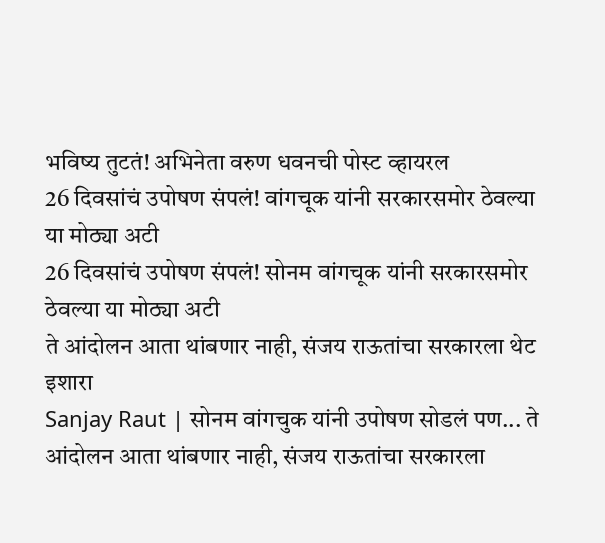भविष्य तुटतं! अभिनेता वरुण धवनची पोस्ट व्हायरल
26 दिवसांचं उपोषण संपलं! वांगचूक यांनी सरकारसमोर ठेवल्या या मोठ्या अटी
26 दिवसांचं उपोषण संपलं! सोनम वांगचूक यांनी सरकारसमोर ठेवल्या या मोठ्या अटी
ते आंदोलन आता थांबणार नाही, संजय राऊतांचा सरकारला थेट इशारा
Sanjay Raut | सोनम वांगचुक यांनी उपोषण सोडलं पण... ते आंदोलन आता थांबणार नाही, संजय राऊतांचा सरकारला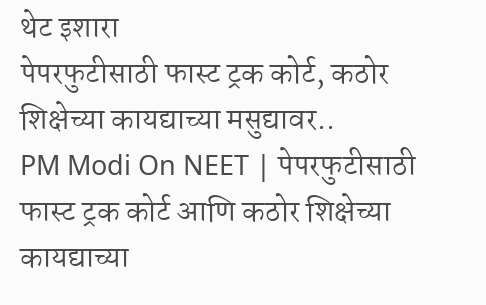थेट इशारा
पेपरफुटीसाठी फास्ट ट्रक कोर्ट, कठोर शिक्षेच्या कायद्याच्या मसुद्यावर..
PM Modi On NEET | पेपरफुटीसाठी फास्ट ट्रक कोर्ट आणि कठोर शिक्षेच्या कायद्याच्या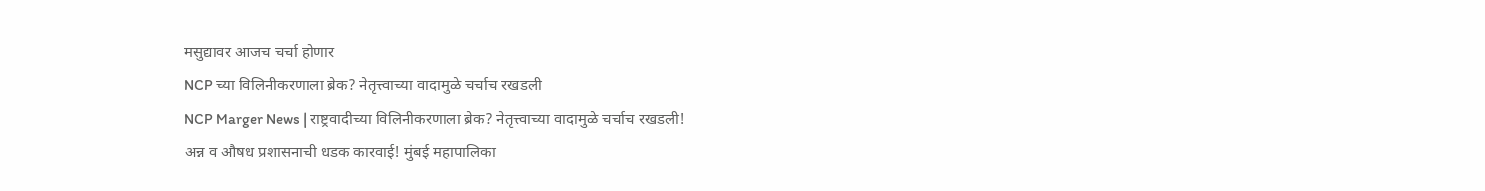मसुद्यावर आजच चर्चा होणार
NCP च्या विलिनीकरणाला ब्रेक? नेतृत्त्वाच्या वादामुळे चर्चाच रखडली
NCP Marger News | राष्ट्रवादीच्या विलिनीकरणाला ब्रेक? नेतृत्त्वाच्या वादामुळे चर्चाच रखडली!
अन्न व औषध प्रशासनाची धडक कारवाई! मुंबई महापालिका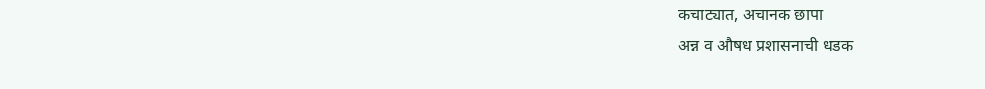कचाट्यात, अचानक छापा
अन्न व औषध प्रशासनाची धडक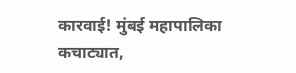कारवाई! मुंबई महापालिका कचाट्यात,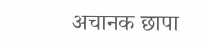अचानक छापा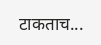टाकताच...